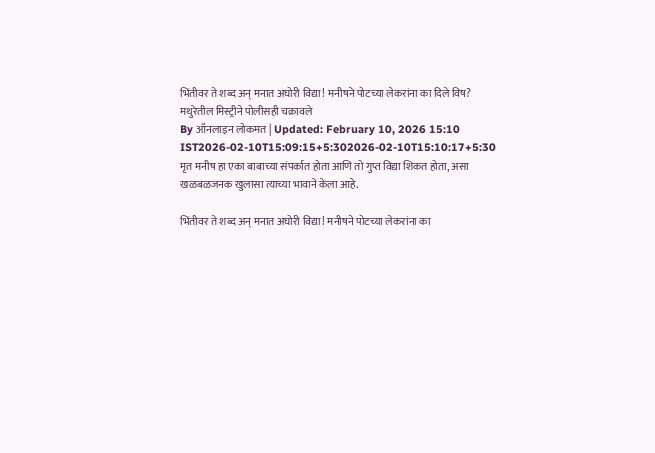भिंतीवर ते शब्द अन् मनात अघोरी विद्या! मनीषने पोटच्या लेकरांना का दिले विष? मथुरेतील मिस्ट्रीने पोलीसही चक्रावले
By ऑनलाइन लोकमत | Updated: February 10, 2026 15:10 IST2026-02-10T15:09:15+5:302026-02-10T15:10:17+5:30
मृत मनीष हा एका बाबाच्या संपर्कात होता आणि तो गुप्त विद्या शिकत होता, असा खळबळजनक खुलासा त्याच्या भावाने केला आहे.

भिंतीवर ते शब्द अन् मनात अघोरी विद्या! मनीषने पोटच्या लेकरांना का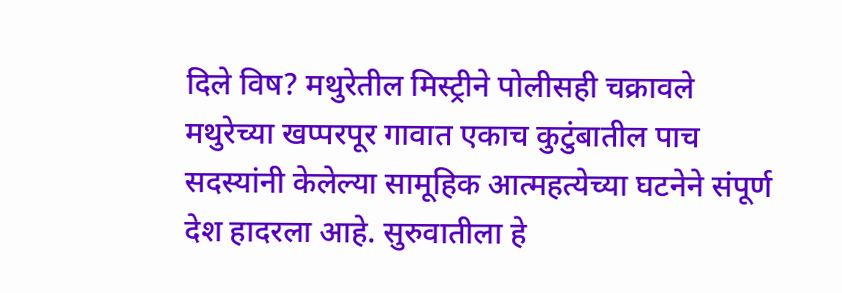दिले विष? मथुरेतील मिस्ट्रीने पोलीसही चक्रावले
मथुरेच्या खप्परपूर गावात एकाच कुटुंबातील पाच सदस्यांनी केलेल्या सामूहिक आत्महत्येच्या घटनेने संपूर्ण देश हादरला आहे. सुरुवातीला हे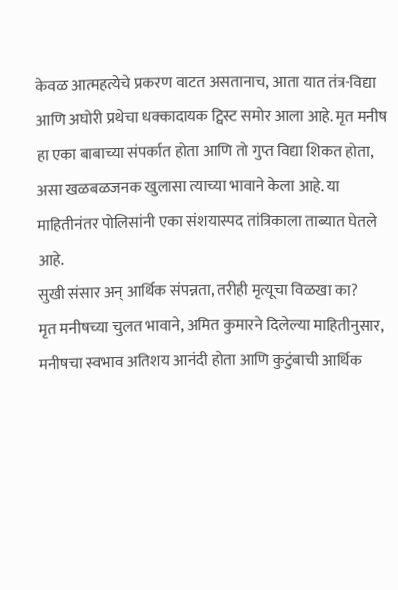केवळ आत्महत्येचे प्रकरण वाटत असतानाच, आता यात तंत्र-विद्या आणि अघोरी प्रथेचा धक्कादायक ट्विस्ट समोर आला आहे. मृत मनीष हा एका बाबाच्या संपर्कात होता आणि तो गुप्त विद्या शिकत होता, असा खळबळजनक खुलासा त्याच्या भावाने केला आहे. या माहितीनंतर पोलिसांनी एका संशयास्पद तांत्रिकाला ताब्यात घेतले आहे.
सुखी संसार अन् आर्थिक संपन्नता, तरीही मृत्यूचा विळखा का?
मृत मनीषच्या चुलत भावाने, अमित कुमारने दिलेल्या माहितीनुसार, मनीषचा स्वभाव अतिशय आनंदी होता आणि कुटुंबाची आर्थिक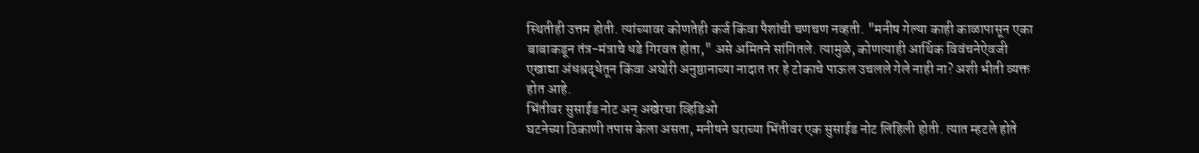स्थितीही उत्तम होती. त्यांच्यावर कोणतेही कर्ज किंवा पैशांची चणचण नव्हती. "मनीष गेल्या काही काळापासून एका बाबाकडून तंत्र-मंत्राचे धडे गिरवत होता," असे अमितने सांगितले. त्यामुळे, कोणत्याही आर्थिक विवंचनेऐवजी एखाद्या अंधश्रद्धेतून किंवा अघोरी अनुष्ठानाच्या नादात तर हे टोकाचे पाऊल उचलले गेले नाही ना? अशी भीती व्यक्त होत आहे.
भिंतीवर सुसाईड नोट अन् अखेरचा व्हिडिओ
घटनेच्या ठिकाणी तपास केला असता, मनीषने घराच्या भिंतीवर एक सुसाईड नोट लिहिली होती. त्यात म्हटले होते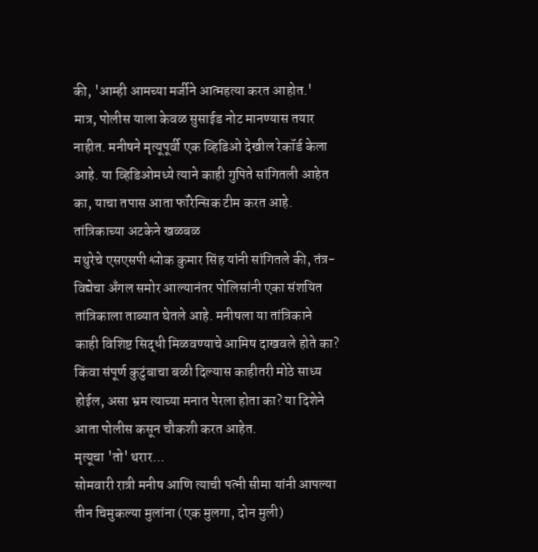की, 'आम्ही आमच्या मर्जीने आत्महत्या करत आहोत.' मात्र, पोलीस याला केवळ सुसाईड नोट मानण्यास तयार नाहीत. मनीषने मृत्यूपूर्वी एक व्हिडिओ देखील रेकॉर्ड केला आहे. या व्हिडिओमध्ये त्याने काही गुपिते सांगितली आहेत का, याचा तपास आता फॉरेन्सिक टीम करत आहे.
तांत्रिकाच्या अटकेने खळबळ
मथुरेचे एसएसपी श्लोक कुमार सिंह यांनी सांगितले की, तंत्र-विद्येचा अँगल समोर आल्यानंतर पोलिसांनी एका संशयित तांत्रिकाला ताब्यात घेतले आहे. मनीषला या तांत्रिकाने काही विशिष्ट सिद्धी मिळवण्याचे आमिष दाखवले होते का? किंवा संपूर्ण कुटुंबाचा बळी दिल्यास काहीतरी मोठे साध्य होईल, असा भ्रम त्याच्या मनात पेरला होता का? या दिशेने आता पोलीस कसून चौकशी करत आहेत.
मृत्यूचा 'तो' थरार...
सोमवारी रात्री मनीष आणि त्याची पत्नी सीमा यांनी आपल्या तीन चिमुकल्या मुलांना (एक मुलगा, दोन मुली)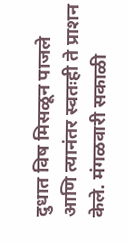दुधात विष मिसळून पाजले आणि त्यानंतर स्वतःही ते प्राशन केले. मंगळवारी सकाळी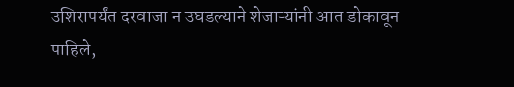उशिरापर्यंत दरवाजा न उघडल्याने शेजाऱ्यांनी आत डोकावून पाहिले,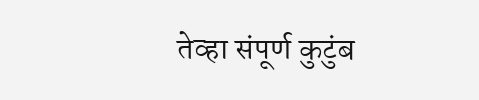तेव्हा संपूर्ण कुटुंब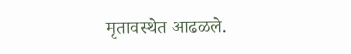मृतावस्थेत आढळले.